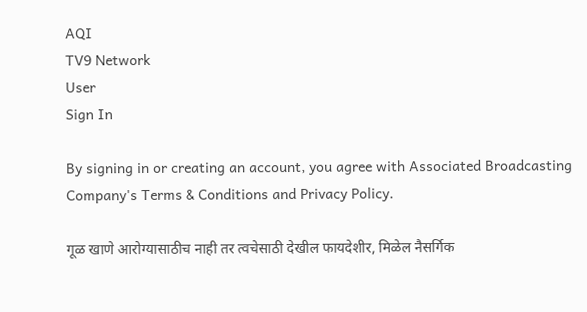AQI
TV9 Network
User
Sign In

By signing in or creating an account, you agree with Associated Broadcasting Company's Terms & Conditions and Privacy Policy.

गूळ खाणे आरोग्यासाठीच नाही तर त्वचेसाठी देखील फायदेशीर, मिळेल नैसर्गिक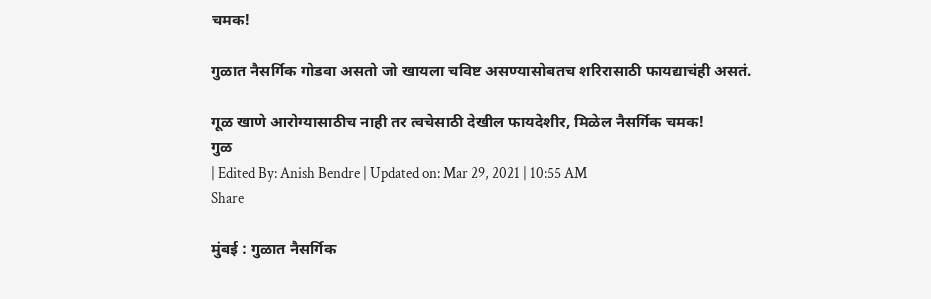चमक!

गुळात नैसर्गिक गोडवा असतो जो खायला चविष्ट असण्यासोबतच शरिरासाठी फायद्याचंही असतं.

गूळ खाणे आरोग्यासाठीच नाही तर त्वचेसाठी देखील फायदेशीर, मिळेल नैसर्गिक चमक!
गुळ
| Edited By: Anish Bendre | Updated on: Mar 29, 2021 | 10:55 AM
Share

मुंबई : गुळात नैसर्गिक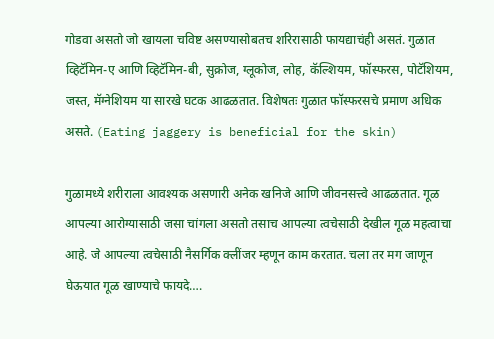गोडवा असतो जो खायला चविष्ट असण्यासोबतच शरिरासाठी फायद्याचंही असतं. गुळात व्हिटॅमिन-ए आणि व्हिटॅमिन-बी, सुक्रोज, ग्लूकोज, लोह, कॅल्शियम, फॉस्फरस, पोटॅशियम, जस्त, मॅग्नेशियम या सारखे घटक आढळतात. विशेषतः गुळात फॉस्फरसचे प्रमाण अधिक असते. (Eating jaggery is beneficial for the skin)

गुळामध्ये शरीराला आवश्यक असणारी अनेक खनिजे आणि जीवनसत्त्वे आढळतात. गूळ आपल्या आरोग्यासाठी जसा चांगला असतो तसाच आपल्या त्वचेसाठी देखील गूळ महत्वाचा आहे. जे आपल्या त्वचेसाठी नैसर्गिक क्लींजर म्हणून काम करतात. चला तर मग जाणून घेऊयात गूळ खाण्याचे फायदे….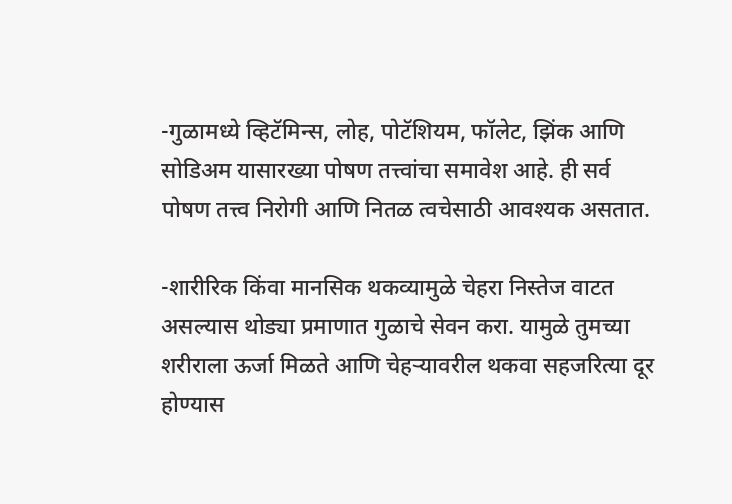-गुळामध्ये व्हिटॅमिन्स, लोह, पोटॅशियम, फॉलेट, झिंक आणि सोडिअम यासारख्या पोषण तत्त्वांचा समावेश आहे. ही सर्व पोषण तत्त्व निरोगी आणि नितळ त्वचेसाठी आवश्यक असतात.

-शारीरिक किंवा मानसिक थकव्यामुळे चेहरा निस्तेज वाटत असल्यास थोड्या प्रमाणात गुळाचे सेवन करा. यामुळे तुमच्या शरीराला ऊर्जा मिळते आणि चेहऱ्यावरील थकवा सहजरित्या दूर होण्यास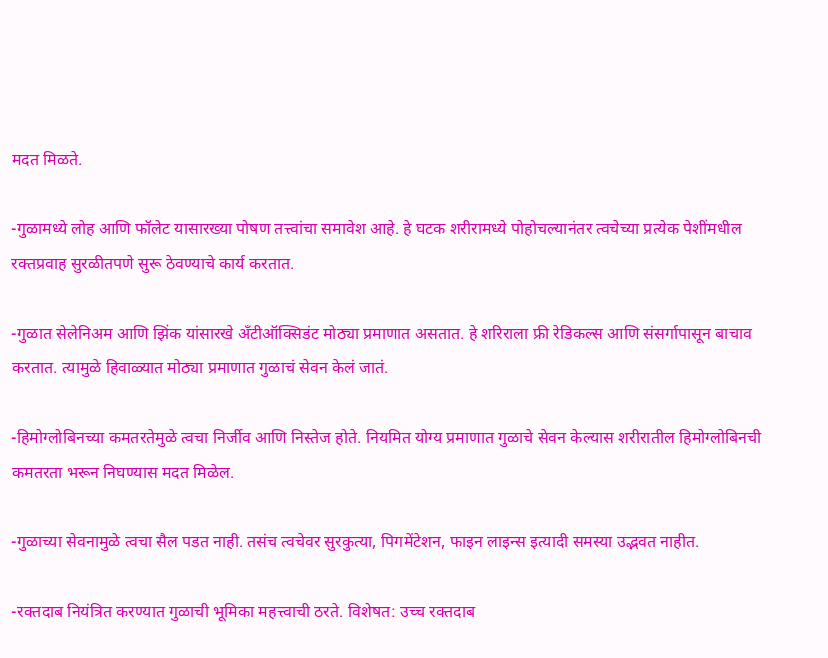मदत मिळते.

-गुळामध्ये लोह आणि फॉलेट यासारख्या पोषण तत्त्वांचा समावेश आहे. हे घटक शरीरामध्ये पोहोचल्यानंतर त्वचेच्या प्रत्येक पेशींमधील रक्तप्रवाह सुरळीतपणे सुरू ठेवण्याचे कार्य करतात.

-गुळात सेलेनिअम आणि झिंक यांसारखे अँटीऑक्सिडंट मोठ्या प्रमाणात असतात. हे शरिराला फ्री रेडिकल्स आणि संसर्गापासून बाचाव करतात. त्यामुळे हिवाळ्यात मोठ्या प्रमाणात गुळाचं सेवन केलं जातं.

-हिमोग्लोबिनच्या कमतरतेमुळे त्वचा निर्जीव आणि निस्तेज होते. नियमित योग्य प्रमाणात गुळाचे सेवन केल्यास शरीरातील हिमोग्लोबिनची कमतरता भरून निघण्यास मदत मिळेल.

-गुळाच्या सेवनामुळे त्वचा सैल पडत नाही. तसंच त्वचेवर सुरकुत्या, पिगमेंटेशन, फाइन लाइन्स इत्यादी समस्या उद्भवत नाहीत.

-रक्तदाब नियंत्रित करण्यात गुळाची भूमिका महत्त्वाची ठरते. विशेषत: उच्च रक्तदाब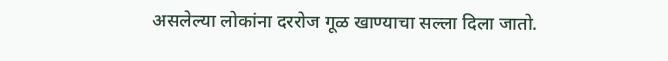असलेल्या लोकांना दररोज गूळ खाण्याचा सल्ला दिला जातो.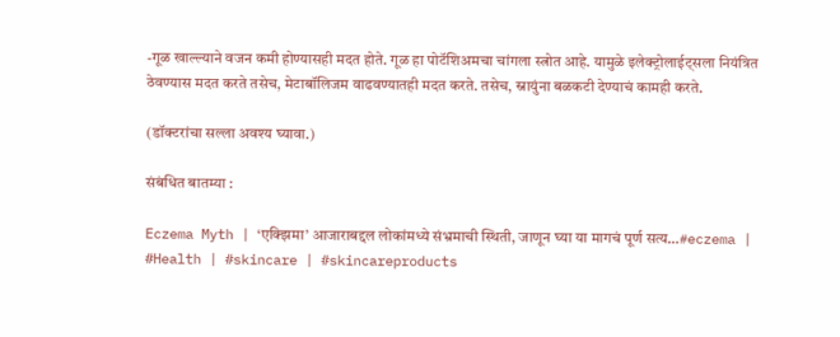-गूळ खाल्ल्याने वजन कमी होण्यासही मदत होते. गूळ हा पोटॅशिअमचा चांगला स्त्रोत आहे. यामुळे इलेक्ट्रोलाईट्सला नियंत्रित ठेवण्यास मदत करते तसेच, मेटाबॉलिजम वाढवण्यातही मदत करते. तसेच, स्नायुंना बळकटी देण्याचं कामही करते.

(डॉक्टरांचा सल्ला अवश्य घ्यावा.)

संबंधित बातम्या :

Eczema Myth | ‘एक्झिमा’ आजाराबद्दल लोकांमध्ये संभ्रमाची स्थिती, जाणून घ्या या मागचं पूर्ण सत्य…#eczema | #Health | #skincare | #skincareproducts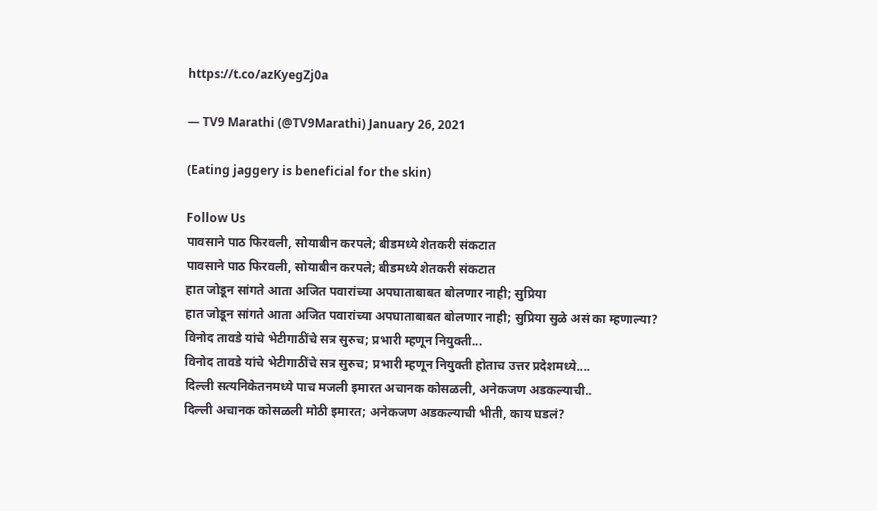https://t.co/azKyegZj0a

— TV9 Marathi (@TV9Marathi) January 26, 2021

(Eating jaggery is beneficial for the skin)

Follow Us
पावसाने पाठ फिरवली, सोयाबीन करपले; बीडमध्ये शेतकरी संकटात
पावसाने पाठ फिरवली, सोयाबीन करपले; बीडमध्ये शेतकरी संकटात
हात जोडून सांगते आता अजित पवारांच्या अपघाताबाबत बोलणार नाही; सुप्रिया
हात जोडून सांगते आता अजित पवारांच्या अपघाताबाबत बोलणार नाही; सुप्रिया सुळे असं का म्हणाल्या?
विनोद तावडे यांचे भेटीगाठींचे सत्र सुरुच; प्रभारी म्हणून नियुक्ती...
विनोद तावडे यांचे भेटीगाठींचे सत्र सुरुच; प्रभारी म्हणून नियुक्ती होताच उत्तर प्रदेशमध्ये....
दिल्ली सत्यनिकेतनमध्ये पाच मजली इमारत अचानक कोसळली, अनेकजण अडकल्याची..
दिल्ली अचानक कोसळली मोठी इमारत; अनेकजण अडकल्याची भीती, काय घडलं?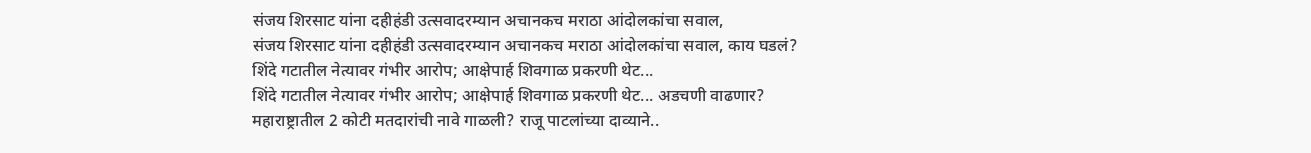संजय शिरसाट यांना दहीहंडी उत्सवादरम्यान अचानकच मराठा आंदोलकांचा सवाल,
संजय शिरसाट यांना दहीहंडी उत्सवादरम्यान अचानकच मराठा आंदोलकांचा सवाल, काय घडलं?
शिंदे गटातील नेत्यावर गंभीर आरोप; आक्षेपार्ह शिवगाळ प्रकरणी थेट...
शिंदे गटातील नेत्यावर गंभीर आरोप; आक्षेपार्ह शिवगाळ प्रकरणी थेट... अडचणी वाढणार?
महाराष्ट्रातील 2 कोटी मतदारांची नावे गाळली? राजू पाटलांच्या दाव्याने..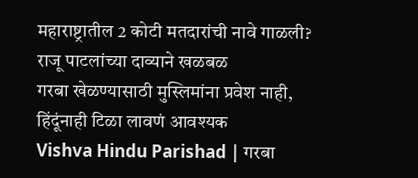महाराष्ट्रातील 2 कोटी मतदारांची नावे गाळली? राजू पाटलांच्या दाव्याने खळबळ
गरबा खेळण्यासाठी मुस्लिमांना प्रवेश नाही, हिंदूंनाही टिळा लावणं आवश्यक
Vishva Hindu Parishad | गरबा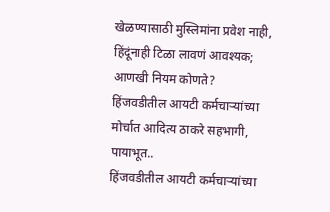खेळण्यासाठी मुस्लिमांना प्रवेश नाही, हिंदूंनाही टिळा लावणं आवश्यक; आणखी नियम कोणते?
हिंजवडीतील आयटी कर्मचाऱ्यांच्या मोर्चात आदित्य ठाकरे सहभागी, पायाभूत..
हिंजवडीतील आयटी कर्मचाऱ्यांच्या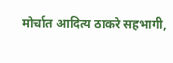मोर्चात आदित्य ठाकरे सहभागी,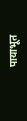पायाभूत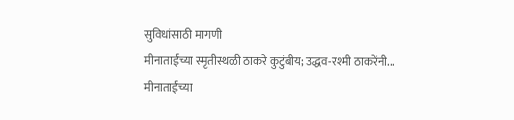सुविधांसाठी मागणी
मीनाताईंच्या स्मृतीस्थळी ठाकरे कुटुंबीय; उद्धव-रश्मी ठाकरेंनी...
मीनाताईंच्या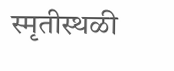स्मृतीस्थळी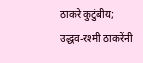ठाकरे कुटुंबीय; उद्धव-रश्मी ठाकरेंनी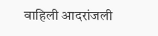वाहिली आदरांजली